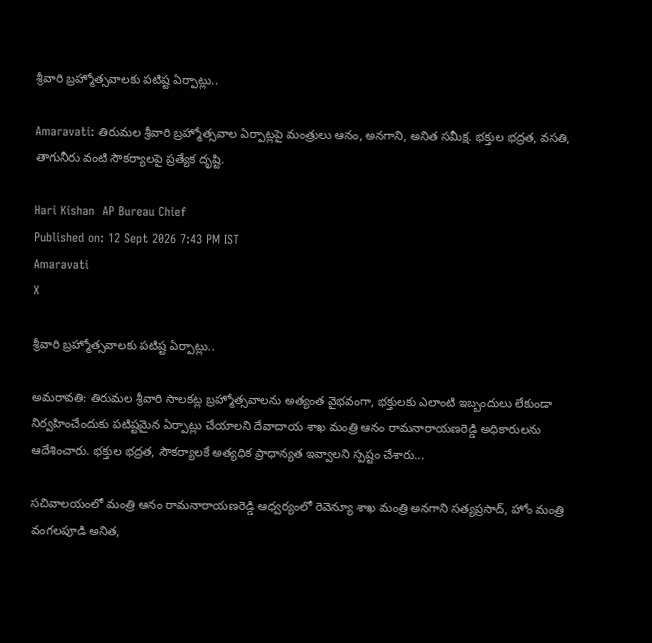శ్రీవారి బ్రహ్మోత్సవాలకు పటిష్ట ఏర్పాట్లు..

Amaravati: తిరుమల శ్రీవారి బ్రహ్మోత్సవాల ఏర్పాట్లపై మంత్రులు ఆనం, అనగాని, అనిత సమీక్ష. భక్తుల భద్రత, వసతి, తాగునీరు వంటి సౌకర్యాలపై ప్రత్యేక దృష్టి.

Hari Kishan  AP Bureau Chief
Published on: 12 Sept 2026 7:43 PM IST
Amaravati
X

శ్రీవారి బ్రహ్మోత్సవాలకు పటిష్ట ఏర్పాట్లు..

అమరావతి: తిరుమల శ్రీవారి సాలకట్ల బ్రహ్మోత్సవాలను అత్యంత వైభవంగా, భక్తులకు ఎలాంటి ఇబ్బందులు లేకుండా నిర్వహించేందుకు పటిష్టమైన ఏర్పాట్లు చేయాలని దేవాదాయ శాఖ మంత్రి ఆనం రామనారాయణరెడ్డి అధికారులను ఆదేశించారు. భక్తుల భద్రత, సౌకర్యాలకే అత్యధిక ప్రాధాన్యత ఇవ్వాలని స్పష్టం చేశారు...

సచివాలయంలో మంత్రి ఆనం రామనారాయణరెడ్డి ఆధ్వర్యంలో రెవెన్యూ శాఖ మంత్రి అనగాని సత్యప్రసాద్, హోం మంత్రి వంగలపూడి అనిత,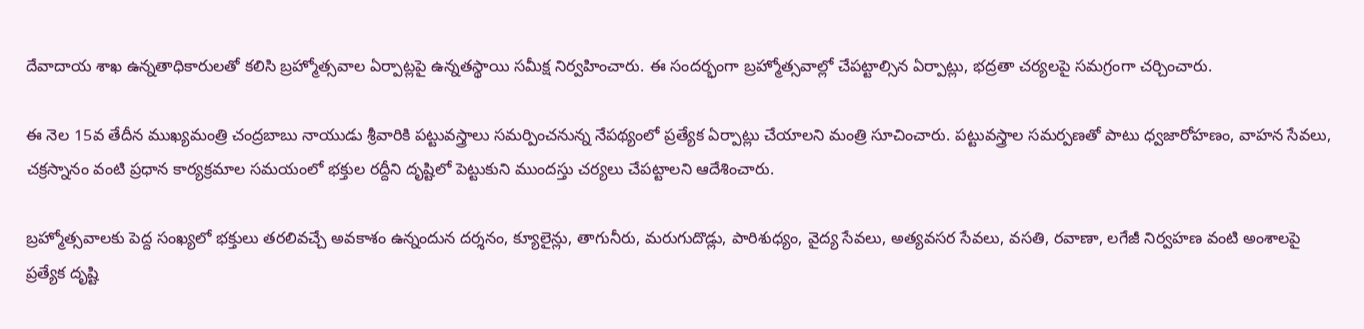దేవాదాయ శాఖ ఉన్నతాధికారులతో కలిసి బ్రహ్మోత్సవాల ఏర్పాట్లపై ఉన్నతస్థాయి సమీక్ష నిర్వహించారు. ఈ సందర్భంగా బ్రహ్మోత్సవాల్లో చేపట్టాల్సిన ఏర్పాట్లు, భద్రతా చర్యలపై సమగ్రంగా చర్చించారు.

ఈ నెల 15వ తేదీన ముఖ్యమంత్రి చంద్రబాబు నాయుడు శ్రీవారికి పట్టువస్త్రాలు సమర్పించనున్న నేపథ్యంలో ప్రత్యేక ఏర్పాట్లు చేయాలని మంత్రి సూచించారు. పట్టువస్త్రాల సమర్పణతో పాటు ధ్వజారోహణం, వాహన సేవలు, చక్రస్నానం వంటి ప్రధాన కార్యక్రమాల సమయంలో భక్తుల రద్దీని దృష్టిలో పెట్టుకుని ముందస్తు చర్యలు చేపట్టాలని ఆదేశించారు.

బ్రహ్మోత్సవాలకు పెద్ద సంఖ్యలో భక్తులు తరలివచ్చే అవకాశం ఉన్నందున దర్శనం, క్యూలైన్లు, తాగునీరు, మరుగుదొడ్లు, పారిశుధ్యం, వైద్య సేవలు, అత్యవసర సేవలు, వసతి, రవాణా, లగేజీ నిర్వహణ వంటి అంశాలపై ప్రత్యేక దృష్టి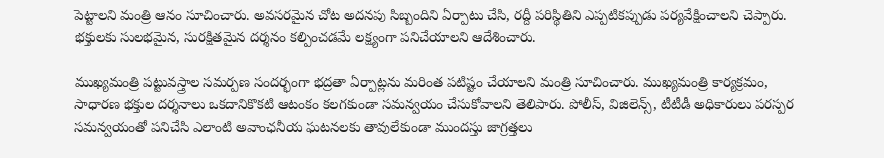పెట్టాలని మంత్రి ఆనం సూచించారు. అవసరమైన చోట అదనపు సిబ్బందిని ఏర్పాటు చేసి, రద్దీ పరిస్థితిని ఎప్పటికప్పుడు పర్యవేక్షించాలని చెప్పారు. భక్తులకు సులభమైన, సురక్షితమైన దర్శనం కల్పించడమే లక్ష్యంగా పనిచేయాలని ఆదేశించారు.

ముఖ్యమంత్రి పట్టువస్త్రాల సమర్పణ సందర్భంగా భద్రతా ఏర్పాట్లను మరింత పటిష్టం చేయాలని మంత్రి సూచించారు. ముఖ్యమంత్రి కార్యక్రమం, సాధారణ భక్తుల దర్శనాలు ఒకదానికొకటి ఆటంకం కలగకుండా సమన్వయం చేసుకోవాలని తెలిపారు. పోలీస్, విజిలెన్స్, టీటీడీ అధికారులు పరస్పర సమన్వయంతో పనిచేసి ఎలాంటి అవాంఛనీయ ఘటనలకు తావులేకుండా ముందస్తు జాగ్రత్తలు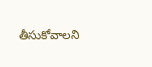తీసుకోవాలని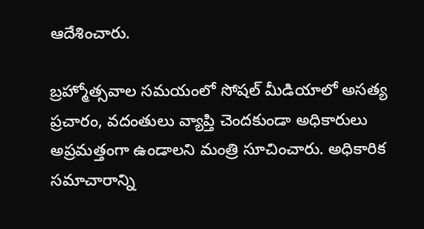ఆదేశించారు.

బ్రహ్మోత్సవాల సమయంలో సోషల్ మీడియాలో అసత్య ప్రచారం, వదంతులు వ్యాప్తి చెందకుండా అధికారులు అప్రమత్తంగా ఉండాలని మంత్రి సూచించారు. అధికారిక సమాచారాన్ని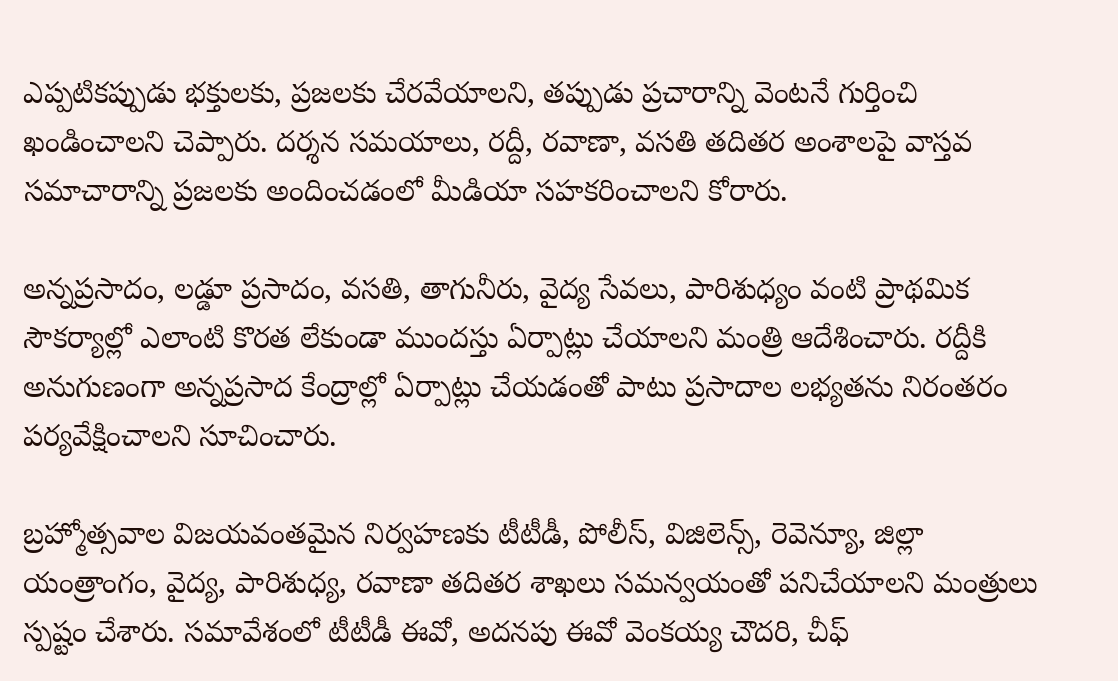ఎప్పటికప్పుడు భక్తులకు, ప్రజలకు చేరవేయాలని, తప్పుడు ప్రచారాన్ని వెంటనే గుర్తించి ఖండించాలని చెప్పారు. దర్శన సమయాలు, రద్దీ, రవాణా, వసతి తదితర అంశాలపై వాస్తవ సమాచారాన్ని ప్రజలకు అందించడంలో మీడియా సహకరించాలని కోరారు.

అన్నప్రసాదం, లడ్డూ ప్రసాదం, వసతి, తాగునీరు, వైద్య సేవలు, పారిశుధ్యం వంటి ప్రాథమిక సౌకర్యాల్లో ఎలాంటి కొరత లేకుండా ముందస్తు ఏర్పాట్లు చేయాలని మంత్రి ఆదేశించారు. రద్దీకి అనుగుణంగా అన్నప్రసాద కేంద్రాల్లో ఏర్పాట్లు చేయడంతో పాటు ప్రసాదాల లభ్యతను నిరంతరం పర్యవేక్షించాలని సూచించారు.

బ్రహ్మోత్సవాల విజయవంతమైన నిర్వహణకు టీటీడీ, పోలీస్, విజిలెన్స్, రెవెన్యూ, జిల్లా యంత్రాంగం, వైద్య, పారిశుధ్య, రవాణా తదితర శాఖలు సమన్వయంతో పనిచేయాలని మంత్రులు స్పష్టం చేశారు. సమావేశంలో టీటీడీ ఈవో, అదనపు ఈవో వెంకయ్య చౌదరి, చీఫ్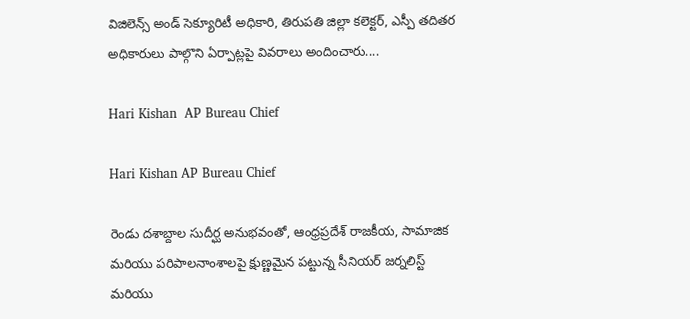విజిలెన్స్ అండ్ సెక్యూరిటీ అధికారి, తిరుపతి జిల్లా కలెక్టర్, ఎస్పీ తదితర అధికారులు పాల్గొని ఏర్పాట్లపై వివరాలు అందించారు....

Hari Kishan  AP Bureau Chief

Hari Kishan AP Bureau Chief

రెండు దశాబ్దాల సుదీర్ఘ అనుభవంతో, ఆంధ్రప్రదేశ్ రాజకీయ, సామాజిక మరియు పరిపాలనాంశాలపై క్షుణ్ణమైన పట్టున్న సీనియర్ జర్నలిస్ట్ మరియు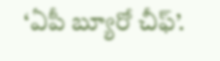‘ఏపీ బ్యూరో చీఫ్’.